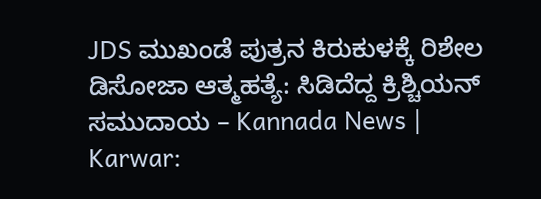JDS ಮುಖಂಡೆ ಪುತ್ರನ ಕಿರುಕುಳಕ್ಕೆ ರಿಶೇಲ ಡಿಸೋಜಾ ಆತ್ಮಹತ್ಯೆ: ಸಿಡಿದೆದ್ದ ಕ್ರಿಶ್ಚಿಯನ್ ಸಮುದಾಯ – Kannada News | Karwar: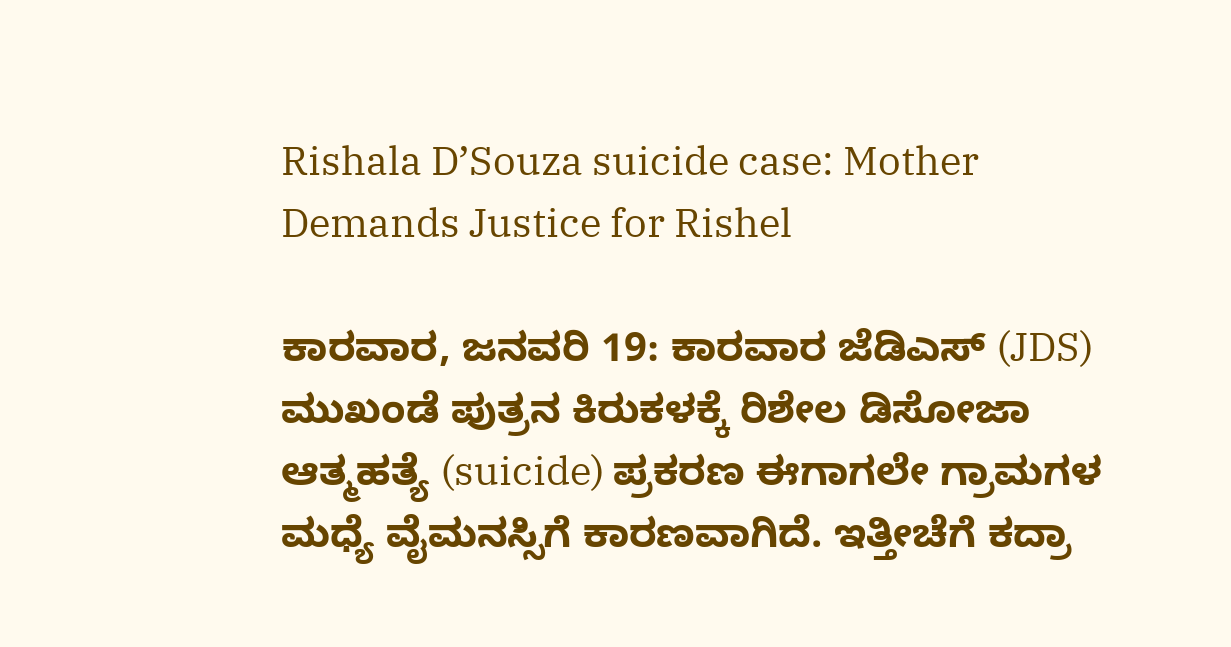Rishala D’Souza suicide case: Mother Demands Justice for Rishel

ಕಾರವಾರ, ಜನವರಿ 19: ಕಾರವಾರ ಜೆಡಿಎಸ್ (JDS) ಮುಖಂಡೆ ಪುತ್ರನ ಕಿರುಕಳಕ್ಕೆ ರಿಶೇಲ ಡಿಸೋಜಾ ಆತ್ಮಹತ್ಯೆ (suicide) ಪ್ರಕರಣ ಈಗಾಗಲೇ ಗ್ರಾಮಗಳ ಮಧ್ಯೆ ವೈಮನಸ್ಸಿಗೆ ಕಾರಣವಾಗಿದೆ. ಇತ್ತೀಚೆಗೆ ಕದ್ರಾ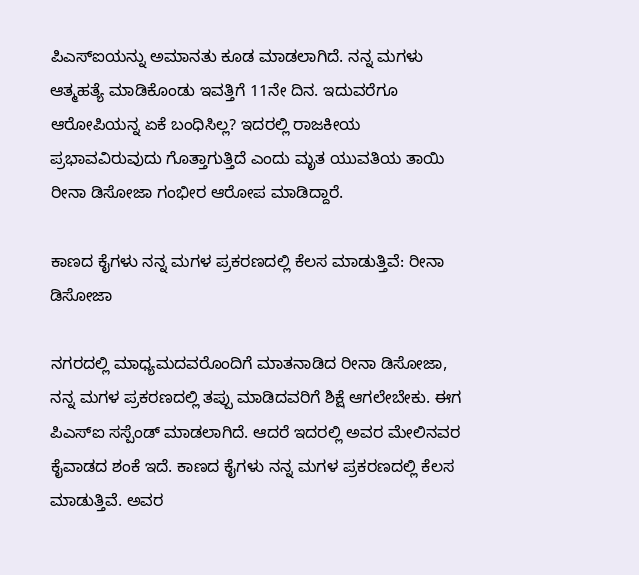ಪಿಎಸ್ಐಯನ್ನು ಅಮಾನತು ಕೂಡ ಮಾಡಲಾಗಿದೆ. ನನ್ನ ಮಗಳು ಆತ್ಮಹತ್ಯೆ ಮಾಡಿಕೊಂಡು ಇವತ್ತಿಗೆ 11ನೇ ದಿನ. ಇದುವರೆಗೂ ಆರೋಪಿಯನ್ನ ಏಕೆ ಬಂಧಿಸಿಲ್ಲ? ಇದರಲ್ಲಿ ರಾಜಕೀಯ ಪ್ರಭಾವವಿರುವುದು ಗೊತ್ತಾಗುತ್ತಿದೆ ಎಂದು ಮೃತ ಯುವತಿಯ ತಾಯಿ ರೀನಾ ಡಿಸೋಜಾ ಗಂಭೀರ ಆರೋಪ ಮಾಡಿದ್ದಾರೆ.

ಕಾಣದ ಕೈಗಳು ನನ್ನ ಮಗಳ ಪ್ರಕರಣದಲ್ಲಿ ಕೆಲಸ ಮಾಡುತ್ತಿವೆ: ರೀನಾ ಡಿಸೋಜಾ

ನಗರದಲ್ಲಿ ಮಾಧ್ಯಮದವರೊಂದಿಗೆ ಮಾತನಾಡಿದ ರೀನಾ ಡಿಸೋಜಾ, ನನ್ನ ಮಗಳ ಪ್ರಕರಣದಲ್ಲಿ ತಪ್ಪು ಮಾಡಿದವರಿಗೆ ಶಿಕ್ಷೆ ಆಗಲೇಬೇಕು. ಈಗ ಪಿಎಸ್ಐ ಸಸ್ಪೆಂಡ್ ಮಾಡಲಾಗಿದೆ. ಆದರೆ ಇದರಲ್ಲಿ ಅವರ ಮೇಲಿನವರ ಕೈವಾಡದ ಶಂಕೆ ಇದೆ. ಕಾಣದ ಕೈಗಳು ನನ್ನ ಮಗಳ ಪ್ರಕರಣದಲ್ಲಿ ಕೆಲಸ ಮಾಡುತ್ತಿವೆ. ಅವರ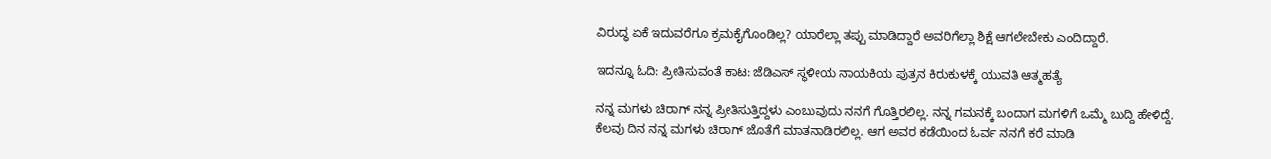ವಿರುದ್ಧ ಏಕೆ ಇದುವರೆಗೂ ಕ್ರಮಕೈಗೊಂಡಿಲ್ಲ? ಯಾರೆಲ್ಲಾ ತಪ್ಪು ಮಾಡಿದ್ದಾರೆ ಅವರಿಗೆಲ್ಲಾ ಶಿಕ್ಷೆ ಆಗಲೇಬೇಕು ಎಂದಿದ್ದಾರೆ.

ಇದನ್ನೂ ಓದಿ: ಪ್ರೀತಿಸುವಂತೆ ಕಾಟ: ಜೆಡಿಎಸ್‌ ಸ್ಥಳೀಯ ನಾಯಕಿಯ ಪುತ್ರನ ಕಿರುಕುಳಕ್ಕೆ ಯುವತಿ ಆತ್ಮಹತ್ಯೆ

ನನ್ನ ಮಗಳು ಚಿರಾಗ್ ನನ್ನ ಪ್ರೀತಿಸುತ್ತಿದ್ದಳು ಎಂಬುವುದು ನನಗೆ ಗೊತ್ತಿರಲಿಲ್ಲ. ನನ್ನ ಗಮನಕ್ಕೆ ಬಂದಾಗ ಮಗಳಿಗೆ ಒಮ್ಮೆ ಬುದ್ದಿ ಹೇಳಿದ್ದೆ. ಕೆಲವು ದಿನ ನನ್ನ ಮಗಳು ಚಿರಾಗ್ ಜೊತೆಗೆ ಮಾತನಾಡಿರಲಿಲ್ಲ. ಆಗ ಅವರ ಕಡೆಯಿಂದ ಓರ್ವ ನನಗೆ ಕರೆ ಮಾಡಿ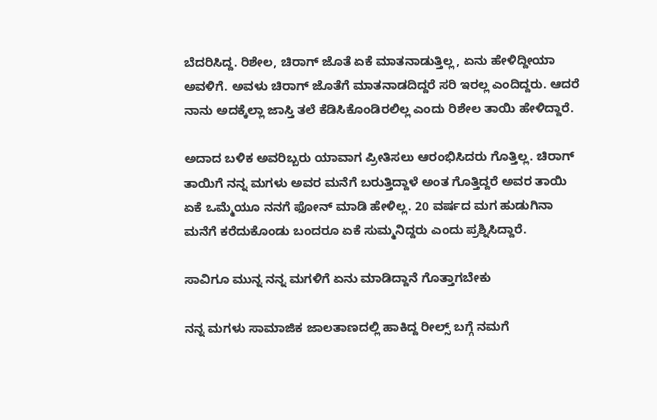ಬೆದರಿಸಿದ್ದ. ರಿಶೇಲ, ಚಿರಾಗ್ ಜೊತೆ ಏಕೆ ಮಾತನಾಡುತ್ತಿಲ್ಲ, ಏನು ಹೇಳಿದ್ದೀಯಾ ಅವಳಿಗೆ. ಅವಳು ಚಿರಾಗ್ ಜೊತೆಗೆ ಮಾತನಾಡದಿದ್ದರೆ ಸರಿ ಇರಲ್ಲ ಎಂದಿದ್ದರು. ಆದರೆ ನಾನು ಅದಕ್ಕೆಲ್ಲಾ ಜಾಸ್ತಿ ತಲೆ ಕೆಡಿಸಿಕೊಂಡಿರಲಿಲ್ಲ ಎಂದು ರಿಶೇಲ ತಾಯಿ ಹೇಳಿದ್ದಾರೆ.

ಅದಾದ ಬಳಿಕ ಅವರಿಬ್ಬರು ಯಾವಾಗ ಪ್ರೀತಿಸಲು ಆರಂಭಿಸಿದರು ಗೊತ್ತಿಲ್ಲ. ಚಿರಾಗ್ ತಾಯಿಗೆ ನನ್ನ ಮಗಳು ಅವರ ಮನೆಗೆ ಬರುತ್ತಿದ್ದಾಳೆ ಅಂತ ಗೊತ್ತಿದ್ದರೆ ಅವರ ತಾಯಿ ಏಕೆ ಒಮ್ಮೆಯೂ ನನಗೆ ಫೋನ್ ಮಾಡಿ ಹೇಳಿಲ್ಲ. 20 ವರ್ಷದ ಮಗ ಹುಡುಗಿನಾ ಮನೆಗೆ ಕರೆದುಕೊಂಡು ಬಂದರೂ ಏಕೆ ಸುಮ್ಮನಿದ್ದರು ಎಂದು ಪ್ರಶ್ನಿಸಿದ್ದಾರೆ.

ಸಾವಿಗೂ ಮುನ್ನ ನನ್ನ ಮಗಳಿಗೆ ಏನು ಮಾಡಿದ್ದಾನೆ ಗೊತ್ತಾಗಬೇಕು

ನನ್ನ ಮಗಳು ಸಾಮಾಜಿಕ ಜಾಲತಾಣದಲ್ಲಿ ಹಾಕಿದ್ದ ರೀಲ್ಸ್ ಬಗ್ಗೆ ನಮಗೆ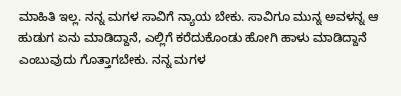ಮಾಹಿತಿ ಇಲ್ಲ. ನನ್ನ ಮಗಳ ಸಾವಿಗೆ ನ್ಯಾಯ ಬೇಕು. ಸಾವಿಗೂ ಮುನ್ನ ಅವಳನ್ನ ಆ ಹುಡುಗ ಏನು ಮಾಡಿದ್ದಾನೆ, ಎಲ್ಲಿಗೆ ಕರೆದುಕೊಂಡು ಹೋಗಿ ಹಾಳು ಮಾಡಿದ್ದಾನೆ ಎಂಬುವುದು ಗೊತ್ತಾಗಬೇಕು. ನನ್ನ ಮಗಳ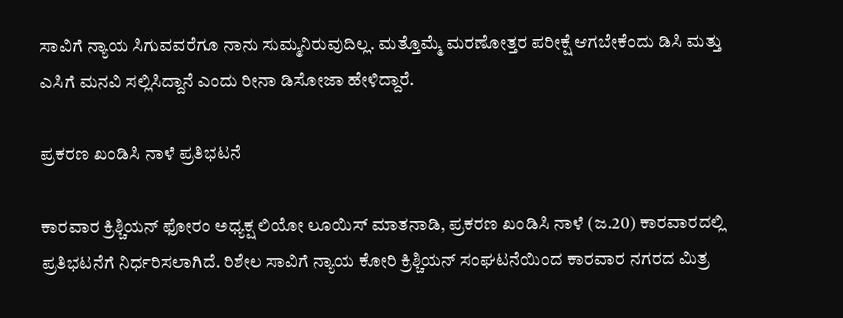ಸಾವಿಗೆ ನ್ಯಾಯ ಸಿಗುವವರೆಗೂ ನಾನು ಸುಮ್ಮನಿರುವುದಿಲ್ಲ. ಮತ್ತೊಮ್ಮೆ ಮರಣೋತ್ತರ ಪರೀಕ್ಷೆ ಆಗಬೇಕೆಂದು ಡಿಸಿ ಮತ್ತು ಎಸಿಗೆ ಮನವಿ ಸಲ್ಲಿಸಿದ್ದಾನೆ ಎಂದು ರೀನಾ ಡಿಸೋಜಾ ಹೇಳಿದ್ದಾರೆ.

ಪ್ರಕರಣ ಖಂಡಿಸಿ ನಾಳೆ ಪ್ರತಿಭಟನೆ

ಕಾರವಾರ ಕ್ರಿಶ್ಚಿಯನ್ ಫೋರಂ ಅಧ್ಯಕ್ಷ ಲಿಯೋ ಲೂಯಿಸ್ ಮಾತನಾಡಿ, ಪ್ರಕರಣ ಖಂಡಿಸಿ ನಾಳೆ (ಜ.20) ಕಾರವಾರದಲ್ಲಿ ಪ್ರತಿಭಟನೆಗೆ ನಿರ್ಧರಿಸಲಾಗಿದೆ. ರಿಶೇಲ ಸಾವಿಗೆ ನ್ಯಾಯ ಕೋರಿ ಕ್ರಿಶ್ಚಿಯನ್ ಸಂಘಟನೆಯಿಂದ ಕಾರವಾರ ನಗರದ ಮಿತ್ರ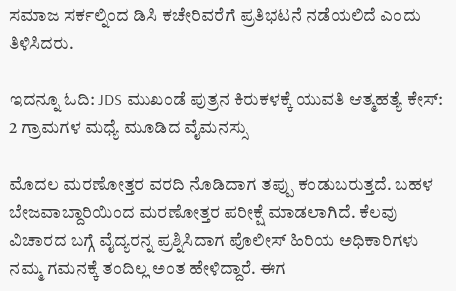ಸಮಾಜ ಸರ್ಕಲ್ನಿಂದ ಡಿಸಿ ಕಚೇರಿವರೆಗೆ ಪ್ರತಿಭಟನೆ ನಡೆಯಲಿದೆ ಎಂದು ತಿಳಿಸಿದರು.

ಇದನ್ನೂ ಓದಿ: JDS ಮುಖಂಡೆ ಪುತ್ರನ ಕಿರುಕಳಕ್ಕೆ ಯುವತಿ ಆತ್ಮಹತ್ಯೆ ಕೇಸ್: 2 ಗ್ರಾಮಗಳ ಮಧ್ಯೆ ಮೂಡಿದ ವೈಮನಸ್ಸು

ಮೊದಲ ಮರಣೋತ್ತರ ವರದಿ ನೊಡಿದಾಗ ತಪ್ಪು ಕಂಡುಬರುತ್ತದೆ. ಬಹಳ ಬೇಜವಾಬ್ದಾರಿಯಿಂದ ಮರಣೋತ್ತರ ಪರೀಕ್ಷೆ ಮಾಡಲಾಗಿದೆ. ಕೆಲವು ವಿಚಾರದ ಬಗ್ಗೆ ವೈದ್ಯರನ್ನ ಪ್ರಶ್ನಿಸಿದಾಗ ಪೊಲೀಸ್ ಹಿರಿಯ ಅಧಿಕಾರಿಗಳು ನಮ್ಮ‌ ಗಮನಕ್ಕೆ ತಂದಿಲ್ಲ ಅಂತ ಹೇಳಿದ್ದಾರೆ. ಈಗ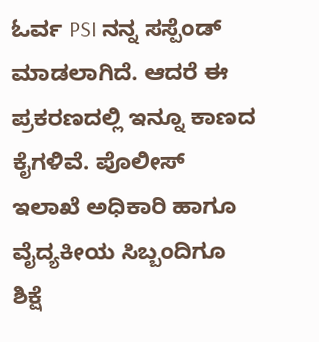ಓರ್ವ PSI ನನ್ನ ಸಸ್ಪೆಂಡ್ ಮಾಡಲಾಗಿದೆ. ಆದರೆ ಈ ಪ್ರಕರಣದಲ್ಲಿ ಇನ್ನೂ ಕಾಣದ ಕೈಗಳಿವೆ. ಪೊಲೀಸ್ ಇಲಾಖೆ ಅಧಿಕಾರಿ ಹಾಗೂ ವೈದ್ಯಕೀಯ ಸಿಬ್ಬಂದಿಗೂ ಶಿಕ್ಷೆ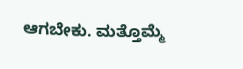ಆಗಬೇಕು. ಮತ್ತೊಮ್ಮೆ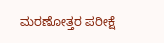ಮರಣೋತ್ತರ ಪರೀಕ್ಷೆ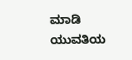ಮಾಡಿ ಯುವತಿಯ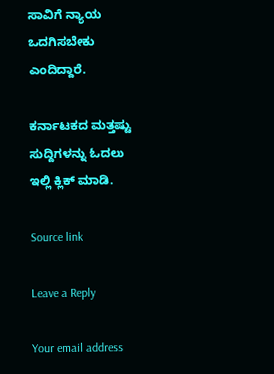ಸಾವಿಗೆ ನ್ಯಾಯ ಒದಗಿಸಬೇಕು ಎಂದಿದ್ದಾರೆ.

ಕರ್ನಾಟಕದ ಮತ್ತಷ್ಟು ಸುದ್ದಿಗಳನ್ನು ಓದಲು ಇಲ್ಲಿ ಕ್ಲಿಕ್ ಮಾಡಿ.

Source link

Leave a Reply

Your email address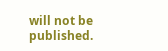will not be published.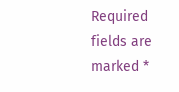Required fields are marked *